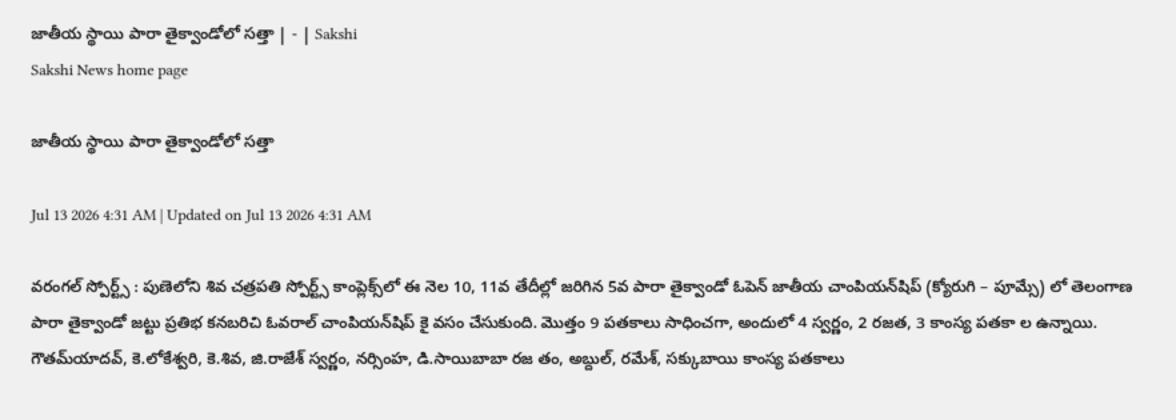జాతీయ స్థాయి పారా తైక్వాండోలో సత్తా | - | Sakshi
Sakshi News home page

జాతీయ స్థాయి పారా తైక్వాండోలో సత్తా

Jul 13 2026 4:31 AM | Updated on Jul 13 2026 4:31 AM

వరంగల్‌ స్పోర్ట్స్‌ : పుణెలోని శివ చత్రపతి స్పోర్ట్స్‌ కాంప్లెక్స్‌లో ఈ నెల 10, 11వ తేదీల్లో జరిగిన 5వ పారా తైక్వాండో ఓపెన్‌ జాతీయ చాంపియన్‌షిప్‌ (క్యోరుగి – పూమ్సే) లో తెలంగాణ పారా తైక్వాండో జట్టు ప్రతిభ కనబరిచి ఓవరాల్‌ చాంపియన్‌షిప్‌ కై వసం చేసుకుంది. మొత్తం 9 పతకాలు సాధించగా, అందులో 4 స్వర్ణం, 2 రజత, 3 కాంస్య పతకా ల ఉన్నాయి. గౌతమ్‌యాదవ్‌, కె.లోకేశ్వరి, కె.శివ, జి.రాజేశ్‌ స్వర్ణం, నర్సింహ, డి.సాయిబాబా రజ తం, అబ్దుల్‌, రమేశ్‌, సక్కుబాయి కాంస్య పతకాలు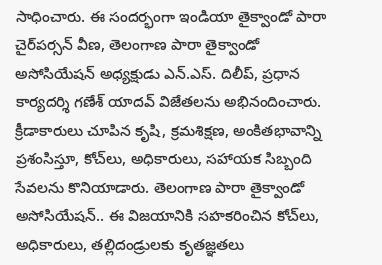సాధించారు. ఈ సందర్భంగా ఇండియా తైక్వాండో పారా చైర్‌పర్సన్‌ వీణ, తెలంగాణ పారా తైక్వాండో అసోసియేషన్‌ అధ్యక్షుడు ఎన్‌.ఎస్‌. దిలీప్‌, ప్రధాన కార్యదర్శి గణేశ్‌ యాదవ్‌ విజేతలను అభినందించారు. క్రీడాకారులు చూపిన కృషి, క్రమశిక్షణ, అంకితభావాన్ని ప్రశంసిస్తూ, కోచ్‌లు, అధికారులు, సహాయక సిబ్బంది సేవలను కొనియాడారు. తెలంగాణ పారా తైక్వాండో అసోసియేషన్‌.. ఈ విజయానికి సహకరించిన కోచ్‌లు, అధికారులు, తల్లిదండ్రులకు కృతజ్ఞతలు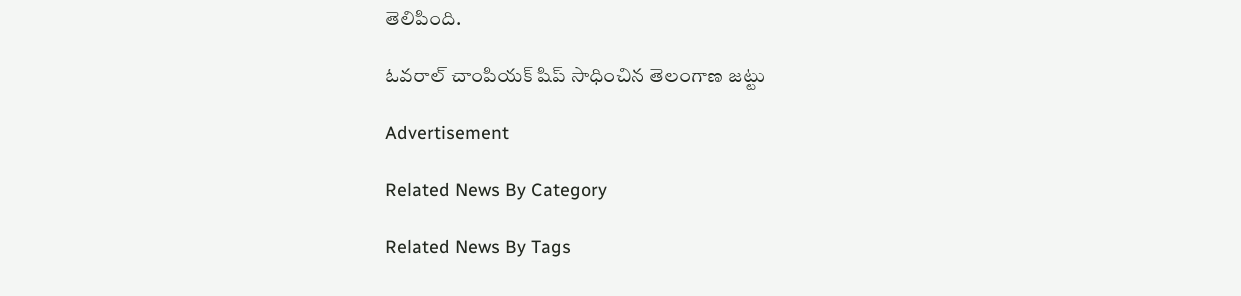తెలిపింది.

ఓవరాల్‌ చాంపియక్‌ షిప్‌ సాధించిన తెలంగాణ జట్టు

Advertisement

Related News By Category

Related News By Tags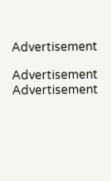Advertisement

Advertisement
Advertisement